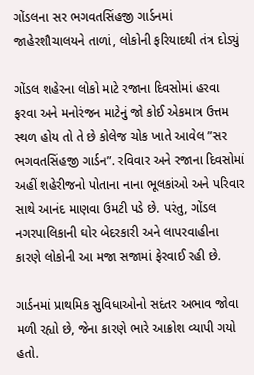ગોંડલના સર ભગવતસિંહજી ગાર્ડનમાં જાહેરશૌચાલયને તાળાં, લોકોની ફરિયાદથી તંત્ર દોડ્યું

ગોંડલ શહેરના લોકો માટે રજાના દિવસોમાં હરવા ફરવા અને મનોરંજન માટેનું જો કોઈ એકમાત્ર ઉત્તમ સ્થળ હોય તો તે છે કોલેજ ચોક ખાતે આવેલ ”સર ભગવતસિંહજી ગાર્ડન”. રવિવાર અને રજાના દિવસોમાં અહીં શહેરીજનો પોતાના નાના ભૂલકાંઓ અને પરિવાર સાથે આનંદ માણવા ઉમટી પડે છે. પરંતુ, ગોંડલ નગરપાલિકાની ઘોર બેદરકારી અને લાપરવાહીના કારણે લોકોની આ મજા સજામાં ફેરવાઈ રહી છે.

ગાર્ડનમાં પ્રાથમિક સુવિધાઓનો સદંતર અભાવ જોવા મળી રહ્યો છે, જેના કારણે ભારે આક્રોશ વ્યાપી ગયો હતો.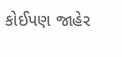કોઈપણ જાહેર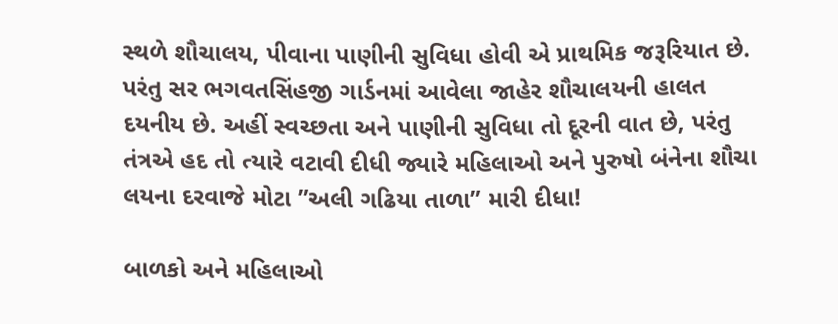સ્થળે શૌચાલય, પીવાના પાણીની સુવિધા હોવી એ પ્રાથમિક જરૂરિયાત છે. પરંતુ સર ભગવતસિંહજી ગાર્ડનમાં આવેલા જાહેર શૌચાલયની હાલત દયનીય છે. અહીં સ્વચ્છતા અને પાણીની સુવિધા તો દૂરની વાત છે, પરંતુ તંત્રએ હદ તો ત્યારે વટાવી દીધી જ્યારે મહિલાઓ અને પુરુષો બંનેના શૌચા લયના દરવાજે મોટા ”અલી ગઢિયા તાળા” મારી દીધા!

બાળકો અને મહિલાઓ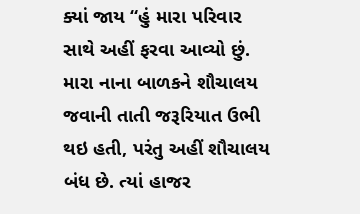ક્યાં જાય “હું મારા પરિવાર સાથે અહીં ફરવા આવ્યો છું. મારા નાના બાળકને શૌચાલય જવાની તાતી જરૂરિયાત ઉભી થઇ હતી, પરંતુ અહીં શૌચાલય બંધ છે. ત્યાં હાજર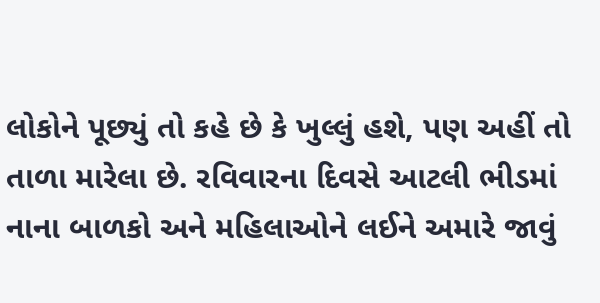લોકોને પૂછ્યું તો કહે છે કે ખુલ્લું હશે, પણ અહીં તો તાળા મારેલા છે. રવિવારના દિવસે આટલી ભીડમાં નાના બાળકો અને મહિલાઓને લઈને અમારે જાવું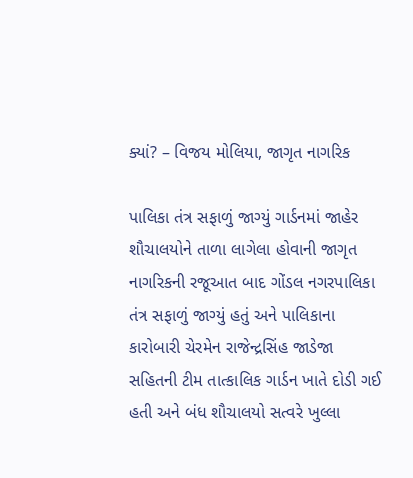ક્યાં? – વિજય મોલિયા, જાગૃત નાગરિક

પાલિકા તંત્ર સફાળું જાગ્યું ગાર્ડનમાં જાહેર શૌચાલયોને તાળા લાગેલા હોવાની જાગૃત નાગરિકની રજૂઆત બાદ ગોંડલ નગરપાલિકા તંત્ર સફાળું જાગ્યું હતું અને પાલિકાના કારોબારી ચેરમેન રાજેન્દ્રસિંહ જાડેજા સહિતની ટીમ તાત્કાલિક ગાર્ડન ખાતે દોડી ગઈ હતી અને બંધ શૌચાલયો સત્વરે ખુલ્લા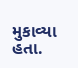મુકાવ્યા હતા.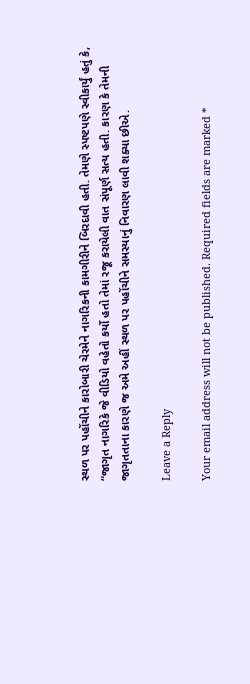સ્થળ પર પહોંચીને કારોબારી ચેરમેને નાગરિકની કામગીરીને બિરદાવી હતી. તેમણે સ્પષ્ટપણે સ્વીકાર્યું હતું કે, “જાગૃત નાગરિકે જે વીડિયો વહેતો કર્યો હતો તેમાં રજૂ કરાયેલી વાત સંપૂર્ણ સત્ય હતી. કારણ કે તેમની જાગૃતતાના કારણે જ અમે અહીં સ્થળ પર પહોંચીને સમસ્યાનું નિવારણ લાવી શક્યા છીએ.

Leave a Reply

Your email address will not be published. Required fields are marked *